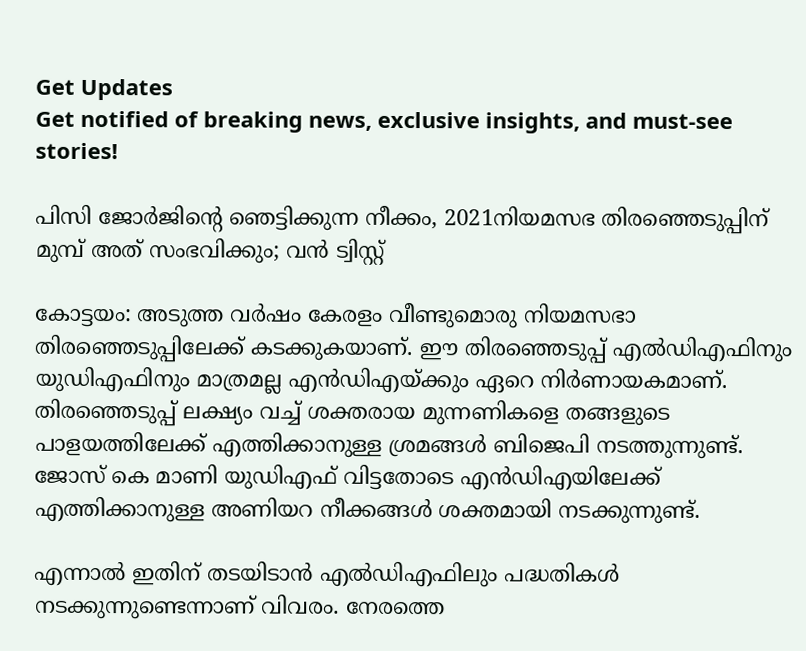Get Updates
Get notified of breaking news, exclusive insights, and must-see stories!

പിസി ജോർജിന്റെ ഞെട്ടിക്കുന്ന നീക്കം, 2021നിയമസഭ തിരഞ്ഞെടുപ്പിന് മുമ്പ് അത് സംഭവിക്കും; വൻ ട്വിസ്റ്റ്

കോട്ടയം: അടുത്ത വര്‍ഷം കേരളം വീണ്ടുമൊരു നിയമസഭാ തിരഞ്ഞെടുപ്പിലേക്ക് കടക്കുകയാണ്. ഈ തിരഞ്ഞെടുപ്പ് എല്‍ഡിഎഫിനും യുഡിഎഫിനും മാത്രമല്ല എന്‍ഡിഎയ്ക്കും ഏറെ നിര്‍ണായകമാണ്. തിരഞ്ഞെടുപ്പ് ലക്ഷ്യം വച്ച് ശക്തരായ മുന്നണികളെ തങ്ങളുടെ പാളയത്തിലേക്ക് എത്തിക്കാനുള്ള ശ്രമങ്ങള്‍ ബിജെപി നടത്തുന്നുണ്ട്. ജോസ് കെ മാണി യുഡിഎഫ് വിട്ടതോടെ എന്‍ഡിഎയിലേക്ക് എത്തിക്കാനുള്ള അണിയറ നീക്കങ്ങള്‍ ശക്തമായി നടക്കുന്നുണ്ട്.

എന്നാല്‍ ഇതിന് തടയിടാന്‍ എല്‍ഡിഎഫിലും പദ്ധതികള്‍ നടക്കുന്നുണ്ടെന്നാണ് വിവരം. നേരത്തെ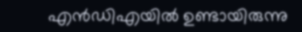എന്‍ഡിഎയില്‍ ഉണ്ടായിരുന്നു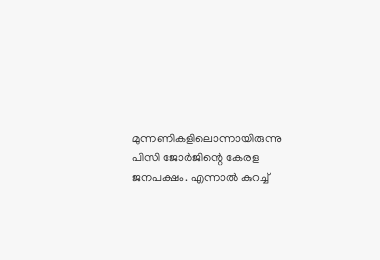മുന്നണികളിലൊന്നായിരുന്നു പിസി ജോര്‍ജിന്റെ കേരള ജനപക്ഷം. എന്നാല്‍ കുറച്ച്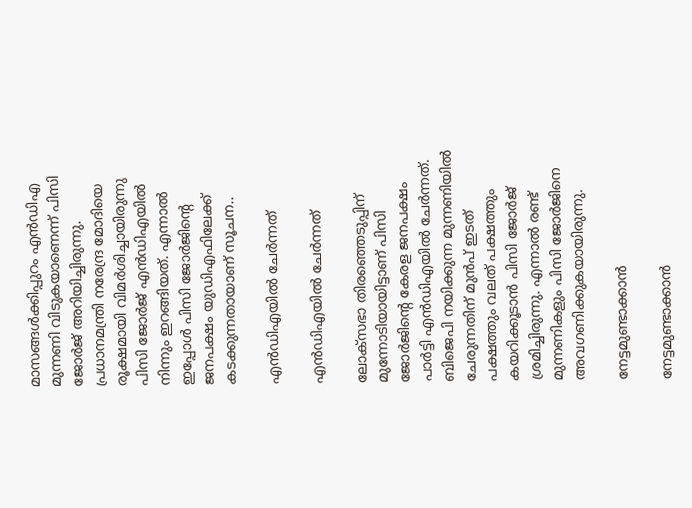മാസങ്ങള്‍ക്കിപ്പുറം എന്‍ഡിഎ മുന്നണി വിടുകയാണെന്ന് പിസി ജോര്‍ജ് അറിയിച്ചിരുന്നു. പ്രധാനമന്ത്രി നരേന്ദ്ര മോദിയെ രൂക്ഷമായി വിമര്‍ശിച്ചായിരുന്നു പിസി ജോര്‍ജ് എന്‍ഡിഎയില്‍ നിന്നും ഇറങ്ങിയത്. എന്നാല്‍ ഇപ്പോള്‍ പിസി ജോര്‍ജിന്റെ ജനപക്ഷം യുഡിഎഫിലേക്ക് കടക്കുന്നതായാണ് സൂചന..

എന്‍ഡിഎയില്‍ ചേര്‍ന്നത്

എന്‍ഡിഎയില്‍ ചേര്‍ന്നത്

ലോക്സഭാ തിരഞ്ഞെടുപ്പിന് മുന്നോടിയായിട്ടാണ് പിസി ജോര്‍ജിന്റെ കേരള ജനപക്ഷം പാര്‍ട്ടി എന്‍ഡിഎയില്‍ ചേര്‍ന്നത്. ബിജെപി നയിക്കുന്ന മുന്നണിയില്‍ ചേരുന്നതിന് മുന്‍പ് ഇടത് പക്ഷത്തും വലത് പക്ഷത്തും കയറിക്കൂടാന്‍ പിസി ജോര്‍ജ് ശ്രമിച്ചിരുന്നു. എന്നാല്‍ രണ്ട് മുന്നണികളും പിസി ജോര്‍ജിനെ അവഗണിക്കുകയായിരുന്നു.

നേട്ടമുണ്ടാക്കാന്‍

നേട്ടമുണ്ടാക്കാന്‍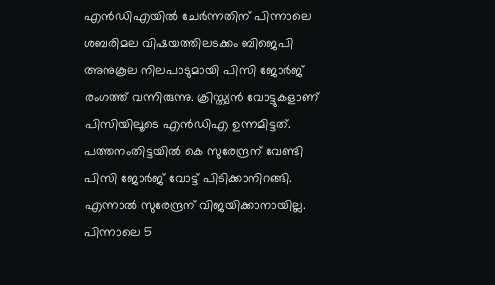എന്‍ഡിഎയില്‍ ചേര്‍ന്നതിന് പിന്നാലെ ശബരിമല വിഷയത്തിലടക്കം ബിജെപി അനുകൂല നിലപാടുമായി പിസി ജോര്‍ജ് രംഗത്ത് വന്നിരുന്നു. ക്രിസ്ത്യന്‍ വോട്ടുകളാണ് പിസിയിലൂടെ എന്‍ഡിഎ ഉന്നമിട്ടത്. പത്തനംതിട്ടയില്‍ കെ സുരേന്ദ്രന് വേണ്ടി പിസി ജോര്‍ജ് വോട്ട് പിടിക്കാനിറങ്ങി. എന്നാല്‍ സുരേന്ദ്രന് വിജയിക്കാനായില്ല. പിന്നാലെ 5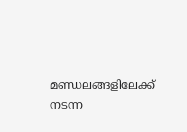മണ്ഡലങ്ങളിലേക്ക് നടന്ന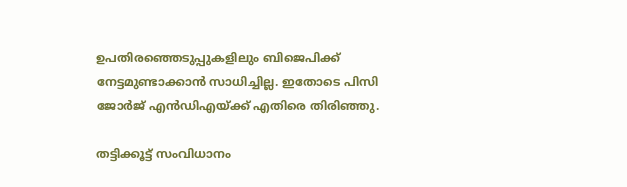ഉപതിരഞ്ഞെടുപ്പുകളിലും ബിജെപിക്ക് നേട്ടമുണ്ടാക്കാന്‍ സാധിച്ചില്ല. ഇതോടെ പിസി ജോര്‍ജ് എന്‍ഡിഎയ്ക്ക് എതിരെ തിരിഞ്ഞു.

തട്ടിക്കൂട്ട് സംവിധാനം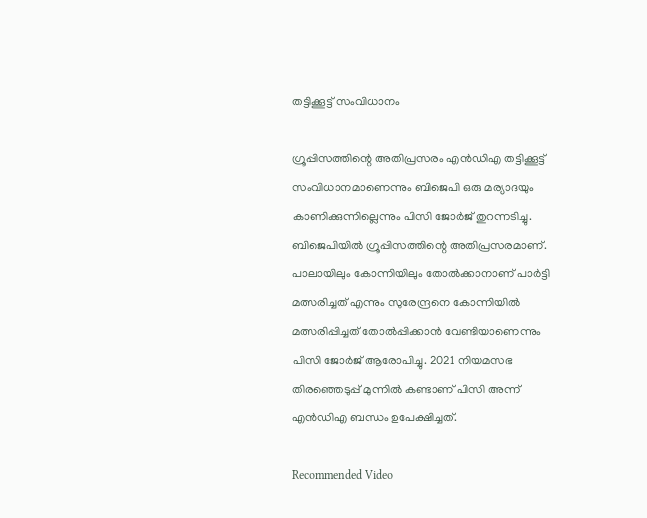തട്ടിക്കൂട്ട് സംവിധാനം

ഗ്രൂപ്പിസത്തിന്റെ അതിപ്രസരം എന്‍ഡിഎ തട്ടിക്കൂട്ട് സംവിധാനമാണെന്നും ബിജെപി ഒരു മര്യാദയും കാണിക്കുന്നില്ലെന്നും പിസി ജോര്‍ജ് തുറന്നടിച്ചു. ബിജെപിയില്‍ ഗ്രൂപ്പിസത്തിന്റെ അതിപ്രസരമാണ്. പാലായിലും കോന്നിയിലും തോല്‍ക്കാനാണ് പാര്‍ട്ടി മത്സരിച്ചത് എന്നും സുരേന്ദ്രനെ കോന്നിയില്‍ മത്സരിപ്പിച്ചത് തോല്‍പ്പിക്കാന്‍ വേണ്ടിയാണെന്നും പിസി ജോര്‍ജ് ആരോപിച്ചു. 2021 നിയമസഭ തിരഞ്ഞെടുപ്പ് മുന്നില്‍ കണ്ടാണ് പിസി അന്ന് എന്‍ഡിഎ ബന്ധം ഉപേക്ഷിച്ചത്.

Recommended Video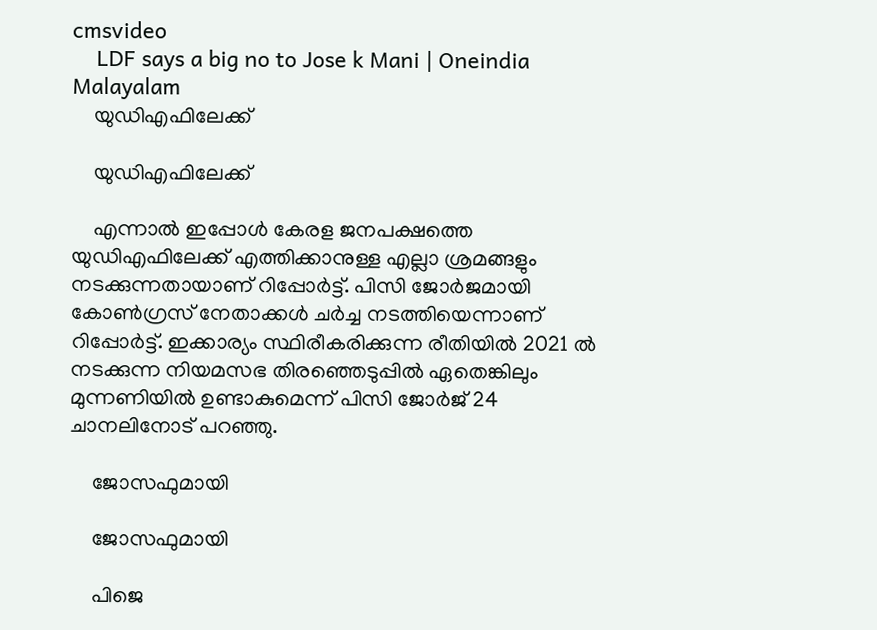cmsvideo
    LDF says a big no to Jose k Mani | Oneindia Malayalam
    യുഡിഎഫിലേക്ക്

    യുഡിഎഫിലേക്ക്

    എന്നാല്‍ ഇപ്പോള്‍ കേരള ജനപക്ഷത്തെ യുഡിഎഫിലേക്ക് എത്തിക്കാനുള്ള എല്ലാ ശ്രമങ്ങളും നടക്കുന്നതായാണ് റിപ്പോര്‍ട്ട്. പിസി ജോര്‍ജമായി കോണ്‍ഗ്രസ് നേതാക്കള്‍ ചര്‍ച്ച നടത്തിയെന്നാണ് റിപ്പോര്‍ട്ട്. ഇക്കാര്യം സ്ഥിരീകരിക്കുന്ന രീതിയില്‍ 2021 ല്‍ നടക്കുന്ന നിയമസഭ തിരഞ്ഞെടുപ്പില്‍ ഏതെങ്കിലും മുന്നണിയില്‍ ഉണ്ടാകുമെന്ന് പിസി ജോര്‍ജ് 24 ചാനലിനോട് പറഞ്ഞു.

    ജോസഫുമായി

    ജോസഫുമായി

    പിജെ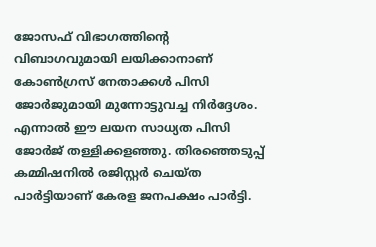ജോസഫ് വിഭാഗത്തിന്റെ വിബാഗവുമായി ലയിക്കാനാണ് കോണ്‍ഗ്രസ് നേതാക്കള്‍ പിസി ജോര്‍ജുമായി മുന്നോട്ടുവച്ച നിര്‍ദ്ദേശം. എന്നാല്‍ ഈ ലയന സാധ്യത പിസി ജോര്‍ജ് തള്ളിക്കളഞ്ഞു. തിരഞ്ഞെടുപ്പ് കമ്മിഷനില്‍ രജിസ്റ്റര്‍ ചെയ്ത പാര്‍ട്ടിയാണ് കേരള ജനപക്ഷം പാര്‍ട്ടി.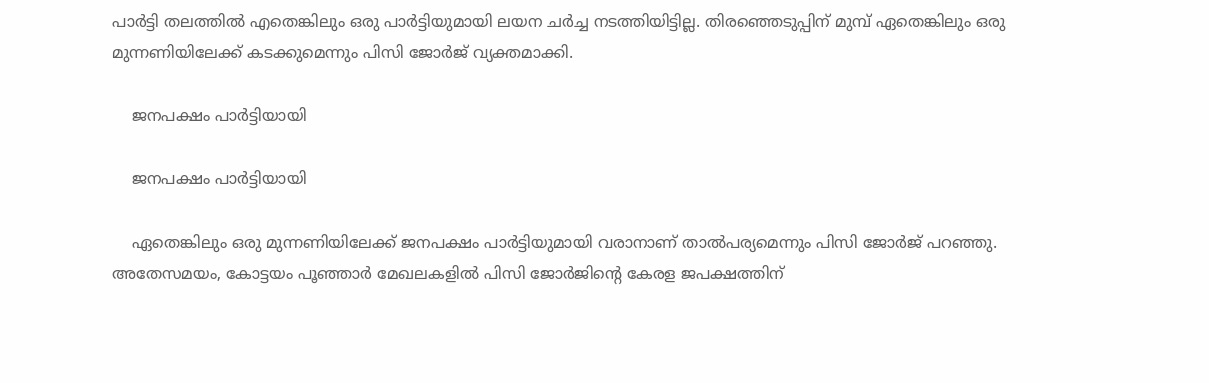പാര്‍ട്ടി തലത്തില്‍ എതെങ്കിലും ഒരു പാര്‍ട്ടിയുമായി ലയന ചര്‍ച്ച നടത്തിയിട്ടില്ല. തിരഞ്ഞെടുപ്പിന് മുമ്പ് ഏതെങ്കിലും ഒരു മുന്നണിയിലേക്ക് കടക്കുമെന്നും പിസി ജോര്‍ജ് വ്യക്തമാക്കി.

    ജനപക്ഷം പാര്‍ട്ടിയായി

    ജനപക്ഷം പാര്‍ട്ടിയായി

    ഏതെങ്കിലും ഒരു മുന്നണിയിലേക്ക് ജനപക്ഷം പാര്‍ട്ടിയുമായി വരാനാണ് താല്‍പര്യമെന്നും പിസി ജോര്‍ജ് പറഞ്ഞു. അതേസമയം, കോട്ടയം പൂഞ്ഞാര്‍ മേഖലകളില്‍ പിസി ജോര്‍ജിന്റെ കേരള ജപക്ഷത്തിന്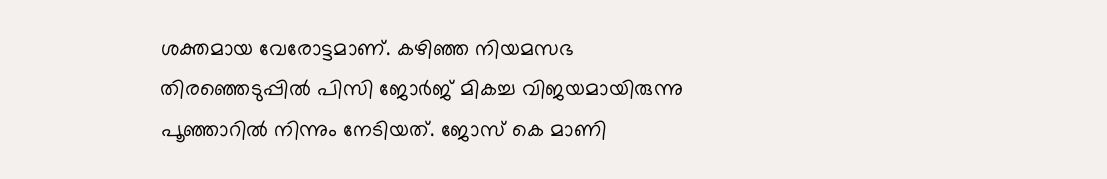ശക്തമായ വേരോട്ടമാണ്. കഴിഞ്ഞ നിയമസഭ തിരഞ്ഞെടുപ്പില്‍ പിസി ജോര്‍ജ് മികച്ച വിജയമായിരുന്നു പൂഞ്ഞാറില്‍ നിന്നും നേടിയത്. ജോസ് കെ മാണി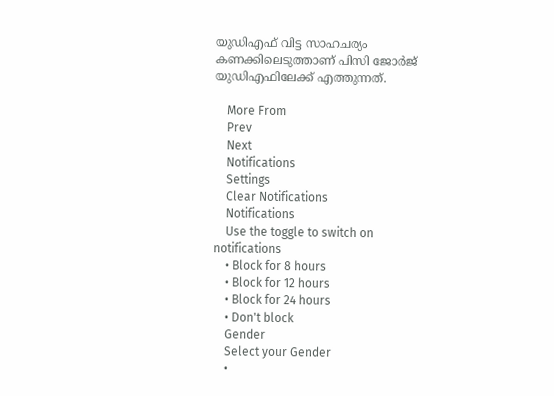യുഡിഎഫ് വിട്ട സാഹചര്യം കണക്കിലെടുത്താണ് പിസി ജോര്‍ജ് യുഡിഎഫിലേക്ക് എത്തുന്നത്.

    More From
    Prev
    Next
    Notifications
    Settings
    Clear Notifications
    Notifications
    Use the toggle to switch on notifications
    • Block for 8 hours
    • Block for 12 hours
    • Block for 24 hours
    • Don't block
    Gender
    Select your Gender
    •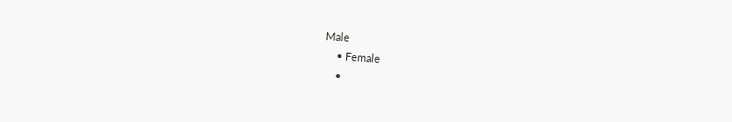Male
    • Female
    •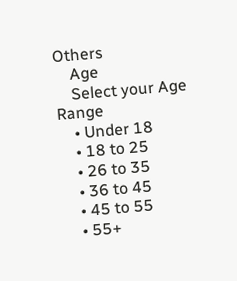Others
    Age
    Select your Age Range
    • Under 18
    • 18 to 25
    • 26 to 35
    • 36 to 45
    • 45 to 55
    • 55+